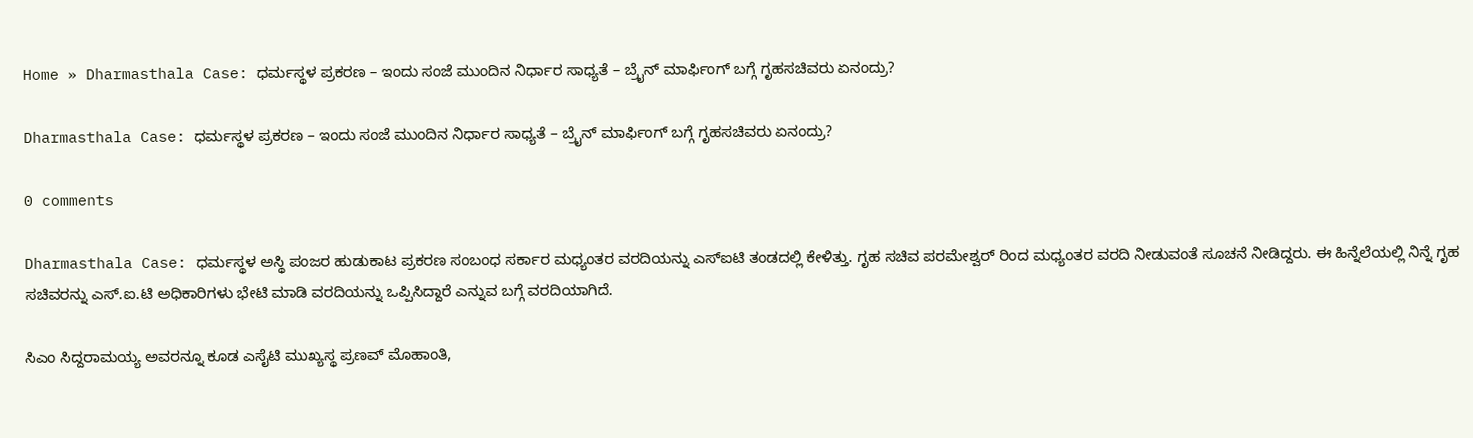Home » Dharmasthala Case: ಧರ್ಮಸ್ಥಳ ಪ್ರಕರಣ – ಇಂದು ಸಂಜೆ ಮುಂದಿನ ನಿರ್ಧಾರ ಸಾಧ್ಯತೆ – ಬ್ರೈನ್ ಮಾರ್ಫಿಂಗ್ ಬಗ್ಗೆ ಗೃಹಸಚಿವರು ಏನಂದ್ರು?

Dharmasthala Case: ಧರ್ಮಸ್ಥಳ ಪ್ರಕರಣ – ಇಂದು ಸಂಜೆ ಮುಂದಿನ ನಿರ್ಧಾರ ಸಾಧ್ಯತೆ – ಬ್ರೈನ್ ಮಾರ್ಫಿಂಗ್ ಬಗ್ಗೆ ಗೃಹಸಚಿವರು ಏನಂದ್ರು?

0 comments

Dharmasthala Case: ಧರ್ಮಸ್ಥಳ ಅಸ್ಥಿ ಪಂಜರ ಹುಡುಕಾಟ ಪ್ರಕರಣ ಸಂಬಂಧ ಸರ್ಕಾರ ಮಧ್ಯಂತರ ವರದಿಯನ್ನು ಎಸ್‌ಐಟಿ ತಂಡದಲ್ಲಿ ಕೇಳಿತ್ತು. ಗೃಹ ಸಚಿವ ಪರಮೇಶ್ವರ್ ರಿಂದ ಮಧ್ಯಂತರ ವರದಿ ನೀಡುವಂತೆ ಸೂಚನೆ ನೀಡಿದ್ದರು. ಈ ಹಿನ್ನೆಲೆಯಲ್ಲಿ ನಿನ್ನೆ ಗೃಹ ಸಚಿವರನ್ನು ಎಸ್.ಐ.ಟಿ ಅಧಿಕಾರಿಗಳು ಭೇಟಿ ಮಾಡಿ ವರದಿಯನ್ನು ಒಪ್ಪಿಸಿದ್ದಾರೆ ಎನ್ನುವ ಬಗ್ಗೆ ವರದಿಯಾಗಿದೆ.

ಸಿಎಂ ಸಿದ್ದರಾಮಯ್ಯ ಅವರನ್ನೂ ಕೂಡ ಎಸೈಟಿ ಮುಖ್ಯಸ್ಥ ಪ್ರಣವ್ ಮೊಹಾಂತಿ,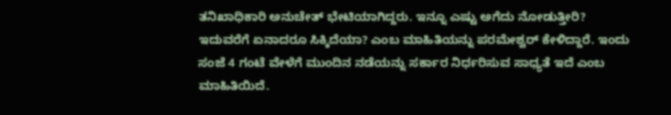ತನಿಖಾಧಿಕಾರಿ ಅನುಚೇತ್ ಭೇಟಿಯಾಗಿದ್ದರು. ಇನ್ನೂ ಎಷ್ಟು ಅಗೆದು ನೋಡುತ್ತೀರಿ? ಇದುವರೆಗೆ ಏನಾದರೂ ಸಿಕ್ಕಿದೆಯಾ? ಎಂಬ ಮಾಹಿತಿಯನ್ನು ಪರಮೇಶ್ವರ್ ಕೇಳಿದ್ದಾರೆ. ಇಂದು ಸಂಜೆ 4 ಗಂಟೆ ವೇಳೆಗೆ ಮುಂದಿನ ನಡೆಯನ್ನು ಸರ್ಕಾರ ನಿರ್ಧರಿಸುವ ಸಾಧ್ಯತೆ ಇದೆ ಎಂಬ ಮಾಹಿತಿಯಿದೆ.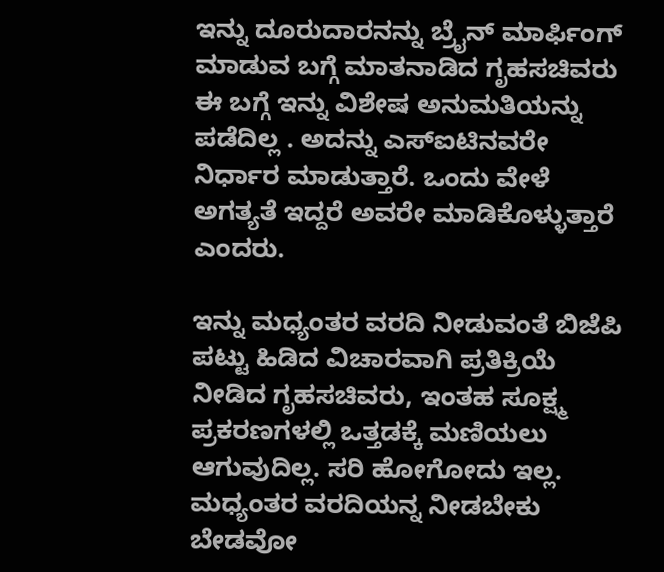ಇನ್ನು ದೂರುದಾರನನ್ನು ಬ್ರೈನ್ ಮಾರ್ಫಿಂಗ್ ಮಾಡುವ ಬಗ್ಗೆ ಮಾತನಾಡಿದ ಗೃಹಸಚಿವರು ಈ ಬಗ್ಗೆ ಇನ್ನು ವಿಶೇಷ ಅನುಮತಿಯನ್ನು ಪಡೆದಿಲ್ಲ . ಅದನ್ನು ಎಸ್ಐಟಿನವರೇ ನಿರ್ಧಾರ ಮಾಡುತ್ತಾರೆ. ಒಂದು ವೇಳೆ ಅಗತ್ಯತೆ ಇದ್ದರೆ ಅವರೇ ಮಾಡಿಕೊಳ್ಳುತ್ತಾರೆ ಎಂದರು.

ಇನ್ನು ಮಧ್ಯಂತರ ವರದಿ ನೀಡುವಂತೆ ಬಿಜೆಪಿ ಪಟ್ಟು ಹಿಡಿದ ವಿಚಾರವಾಗಿ ಪ್ರತಿಕ್ರಿಯೆ ನೀಡಿದ ಗೃಹಸಚಿವರು, ಇಂತಹ ಸೂಕ್ಷ್ಮ ಪ್ರಕರಣಗಳಲ್ಲಿ ಒತ್ತಡಕ್ಕೆ ಮಣಿಯಲು ಆಗುವುದಿಲ್ಲ. ಸರಿ ಹೋಗೋದು ಇಲ್ಲ. ಮಧ್ಯಂತರ ವರದಿಯನ್ನ ನೀಡಬೇಕು ಬೇಡವೋ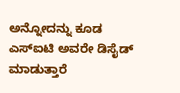ಅನ್ನೋದನ್ನು ಕೂಡ ಎಸ್ಐಟಿ ಅವರೇ ಡಿಸೈಡ್ ಮಾಡುತ್ತಾರೆ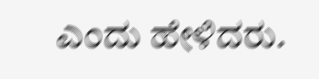ಎಂದು ಹೇಳಿದರು.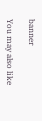banner

You may also like